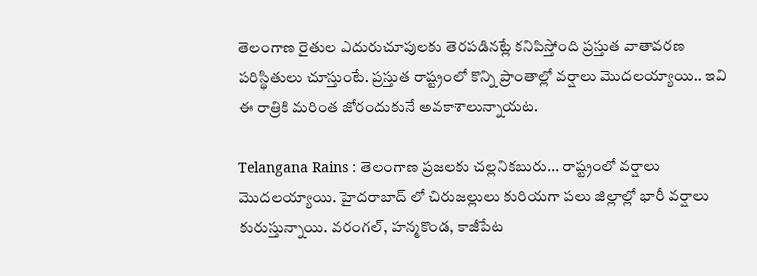తెలంగాణ రైతుల ఎదురుచూపులకు తెరపడినట్లే కనిపిస్తోంది ప్రస్తుత వాతావరణ పరిస్థితులు చూస్తుంటే. ప్రస్తుత రాష్ట్రంలో కొన్ని ప్రాంతాల్లో వర్షాలు మొదలయ్యాయి.. ఇవి ఈ రాత్రికి మరింత జోరందుకునే అవకాశాలున్నాయట.

Telangana Rains : తెలంగాణ ప్రజలకు చల్లనికబురు... రాష్ట్రంలో వర్షాలు మొదలయ్యాయి. హైదరాబాద్ లో చిరుజల్లులు కురియగా పలు జిల్లాల్లో భారీ వర్షాలు కురుస్తున్నాయి. వరంగల్, హన్మకొండ, కాజీపేట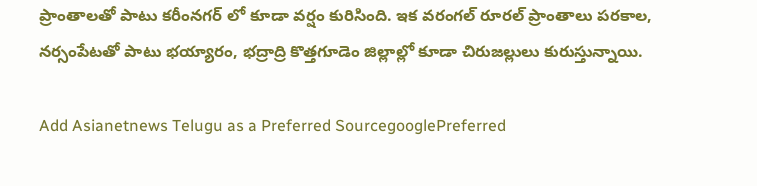ప్రాంతాలతో పాటు కరీంనగర్ లో కూడా వర్షం కురిసింది. ఇక వరంగల్ రూరల్ ప్రాంతాలు పరకాల, నర్సంపేటతో పాటు భయ్యారం, భద్రాద్రి కొత్తగూడెం జిల్లాల్లో కూడా చిరుజల్లులు కురుస్తున్నాయి.

Add Asianetnews Telugu as a Preferred SourcegooglePreferred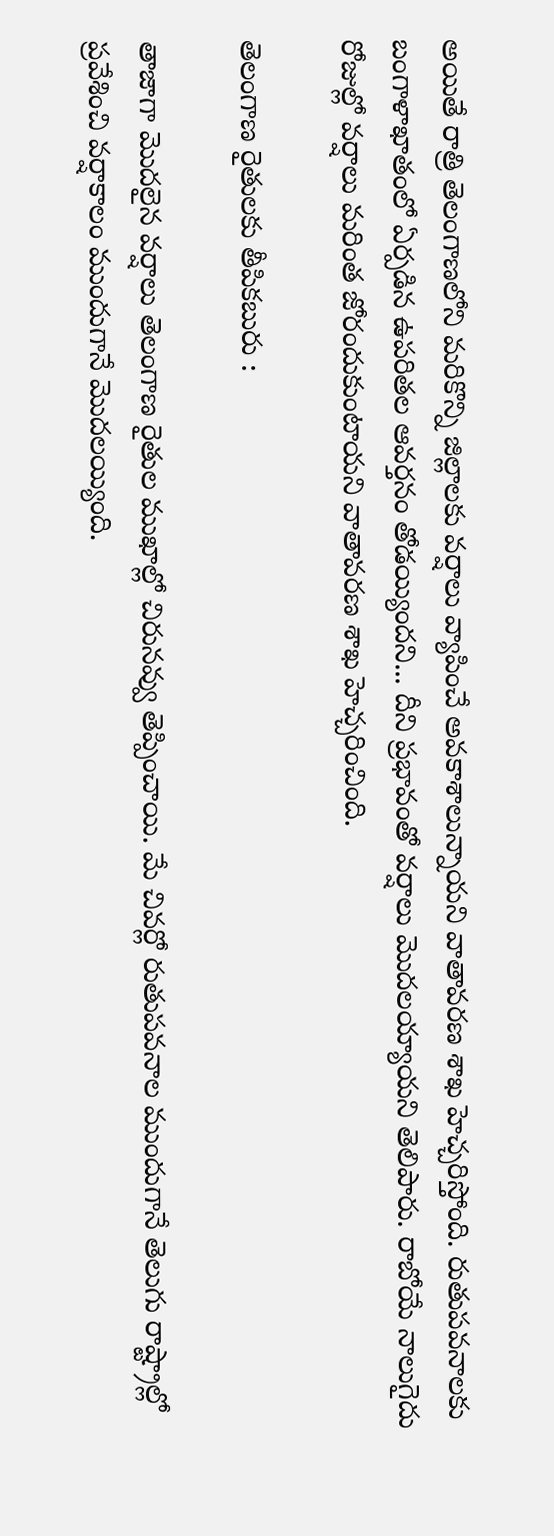అయితే రాత్రి తెలంగాణలోని మరికొన్ని జిల్లాలకు వర్షాలు వ్యాపించే అవకాశాలున్నాయని వాతావరణ శాఖ హెచ్చరిస్తోంది. రుతుపవనాలకు బంగాళాఖాతంలో ఏర్పడిన ఉపరితల ఆవర్తనం తోడయ్యిందని... దీని ప్రభావంతో వర్షాలు మొదలయ్యాయని తెలిపారు. రాబోయే నాలుగైదు రోజుల్లో వర్షాలు మరింత జోరందుకుంటాయని వాతావరణ శాఖ హెచ్చరించింది.

తెలంగాణ రైతులకు తీపికబురు :

తాజాగా మొదలైన వర్షాలు తెలంగాణ రైతుల ముఖాల్లో చిరునవ్వు తెప్పించాయి. మే చివర్లో రుతుపవనాల ముందుగానే తెలుగు రాష్ట్రాల్లో ప్రవేశించి వర్షాకాలం ముందుగానే మొదలయ్యింది.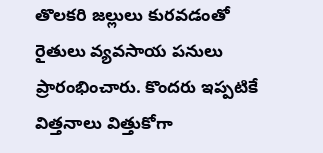తొలకరి జల్లులు కురవడంతో రైతులు వ్యవసాయ పనులు ప్రారంభించారు. కొందరు ఇప్పటికే విత్తనాలు విత్తుకోగా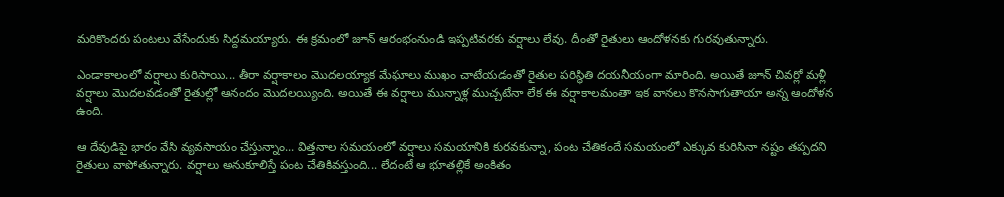మరికొందరు పంటలు వేసేందుకు సిద్దమయ్యారు. ఈ క్రమంలో జూన్ ఆరంభంనుండి ఇప్పటివరకు వర్షాలు లేవు. దీంతో రైతులు ఆందోళనకు గురవుతున్నారు.

ఎండాకాలంలో వర్షాలు కురిసాయి... తీరా వర్షాకాలం మొదలయ్యాక మేఘాలు ముఖం చాటేయడంతో రైతుల పరిస్థితి దయనీయంగా మారింది. అయితే జూన్ చివర్లో మళ్లీ వర్షాలు మొదలవడంతో రైతుల్లో ఆనందం మొదలయ్యింది. అయితే ఈ వర్షాలు మున్నాళ్ల ముచ్చటేనా లేక ఈ వర్షాకాలమంతా ఇక వానలు కొనసాగుతాయా అన్న ఆందోళన ఉంది.

ఆ దేవుడిపై భారం వేసి వ్యవసాయం చేస్తున్నాం... విత్తనాల సమయంలో వర్షాలు సమయానికి కురవకున్నా, పంట చేతికందే సమయంలో ఎక్కువ కురిసినా నష్టం తప్పదని రైతులు వాపోతున్నారు. వర్షాలు అనుకూలిస్తే పంట చేతికివస్తుంది... లేదంటే ఆ భూతల్లికే అంకితం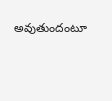అవుతుందంటూ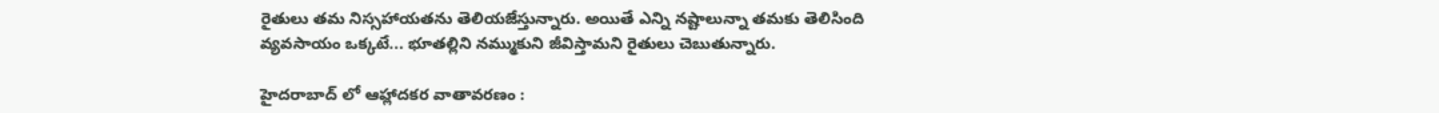రైతులు తమ నిస్సహాయతను తెలియజేస్తున్నారు. అయితే ఎన్ని నష్టాలున్నా తమకు తెలిసింది వ్యవసాయం ఒక్కటే... భూతల్లిని నమ్ముకుని జీవిస్తామని రైతులు చెబుతున్నారు.

హైదరాబాద్ లో ఆహ్లాదకర వాతావరణం :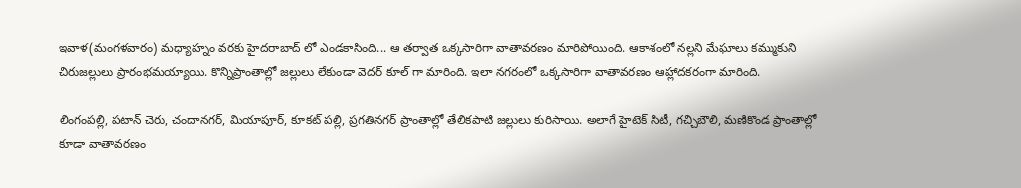ఇవాళ(మంగళవారం) మధ్యాహ్నం వరకు హైదరాబాద్ లో ఎండకాసింది... ఆ తర్వాత ఒక్కసారిగా వాతావరణం మారిపోయింది. ఆకాశంలో నల్లని మేఘాలు కమ్ముకుని చిరుజల్లులు ప్రారంభమయ్యాయి. కొన్నిప్రాంతాల్లో జల్లులు లేకుండా వెదర్ కూల్ గా మారింది. ఇలా నగరంలో ఒక్కసారిగా వాతావరణం ఆహ్లాదకరంగా మారింది.

లింగంపల్లి, పటాన్ చెరు, చందానగర్, మియాపూర్, కూకట్ పల్లి, ప్రగతినగర్ ప్రాంతాల్లో తేలికపాటి జల్లులు కురిసాయి. అలాగే హైటెక్ సిటీ, గచ్చిబౌలి, మణికొండ ప్రాంతాల్లో కూడా వాతావరణం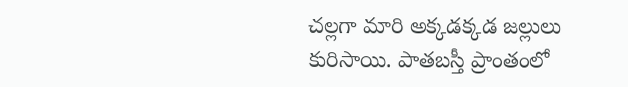చల్లగా మారి అక్కడక్కడ జల్లులు కురిసాయి. పాతబస్తీ ప్రాంతంలో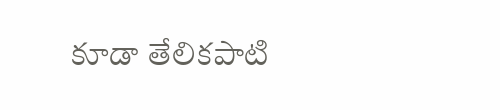కూడా తేలికపాటి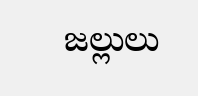జల్లులు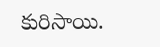కురిసాయి.